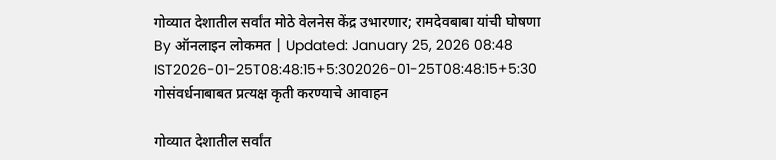गोव्यात देशातील सर्वांत मोठे वेलनेस केंद्र उभारणार; रामदेवबाबा यांची घोषणा
By ऑनलाइन लोकमत | Updated: January 25, 2026 08:48 IST2026-01-25T08:48:15+5:302026-01-25T08:48:15+5:30
गोसंवर्धनाबाबत प्रत्यक्ष कृती करण्याचे आवाहन

गोव्यात देशातील सर्वांत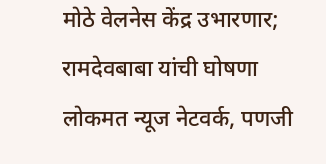मोठे वेलनेस केंद्र उभारणार; रामदेवबाबा यांची घोषणा
लोकमत न्यूज नेटवर्क, पणजी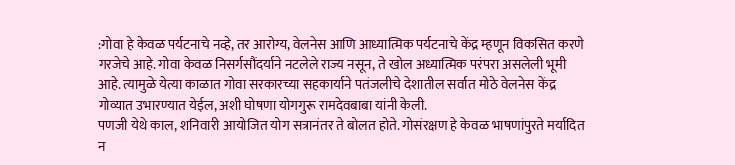:गोवा हे केवळ पर्यटनाचे नव्हे, तर आरोग्य, वेलनेस आणि आध्यात्मिक पर्यटनाचे केंद्र म्हणून विकसित करणे गरजेचे आहे. गोवा केवळ निसर्गसौंदर्याने नटलेले राज्य नसून, ते खोल अध्यात्मिक परंपरा असलेली भूमी आहे. त्यामुळे येत्या काळात गोवा सरकारच्या सहकार्याने पतंजलीचे देशातील सर्वात मोठे वेलनेस केंद्र गोव्यात उभारण्यात येईल, अशी घोषणा योगगुरू रामदेवबाबा यांनी केली.
पणजी येथे काल, शनिवारी आयोजित योग सत्रानंतर ते बोलत होते. गोसंरक्षण हे केवळ भाषणांपुरते मर्यादित न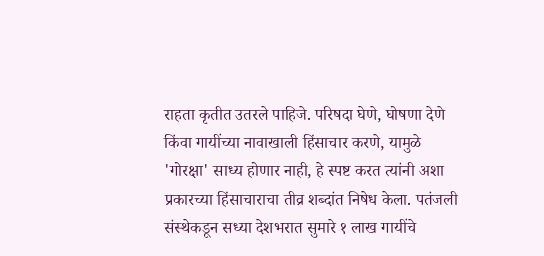राहता कृतीत उतरले पाहिजे. परिषदा घेणे, घोषणा देणे किंवा गायींच्या नावाखाली हिंसाचार करणे, यामुळे 'गोरक्षा' साध्य होणार नाही, हे स्पष्ट करत त्यांनी अशा प्रकारच्या हिंसाचाराचा तीव्र शब्दांत निषेध केला. पतंजली संस्थेकडून सध्या देशभरात सुमारे १ लाख गायींचे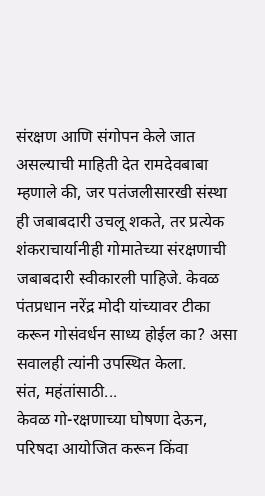संरक्षण आणि संगोपन केले जात असल्याची माहिती देत रामदेवबाबा म्हणाले की, जर पतंजलीसारखी संस्था ही जबाबदारी उचलू शकते, तर प्रत्येक शंकराचार्यानीही गोमातेच्या संरक्षणाची जबाबदारी स्वीकारली पाहिजे. केवळ पंतप्रधान नरेंद्र मोदी यांच्यावर टीका करून गोसंवर्धन साध्य होईल का? असा सवालही त्यांनी उपस्थित केला.
संत, महंतांसाठी...
केवळ गो-रक्षणाच्या घोषणा देऊन, परिषदा आयोजित करून किंवा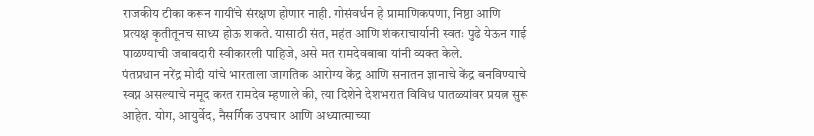राजकीय टीका करून गायींचे संरक्षण होणार नाही. गोसंवर्धन हे प्रामाणिकपणा, निष्ठा आणि प्रत्यक्ष कृतीतूनच साध्य होऊ शकते. यासाठी संत, महंत आणि शंकराचार्यानी स्वतः पुढे येऊन गाई पाळण्याची जबाबदारी स्वीकारली पाहिजे, असे मत रामदेवबाबा यांनी व्यक्त केले.
पंतप्रधान नरेंद्र मोदी यांचे भारताला जागतिक आरोग्य केंद्र आणि सनातन ज्ञानाचे केंद्र बनविण्याचे स्वप्न असल्याचे नमूद करत रामदेव म्हणाले की, त्या दिशेने देशभरात विविध पातळ्यांवर प्रयत्न सुरू आहेत. योग, आयुर्वेद, नैसर्गिक उपचार आणि अध्यात्माच्या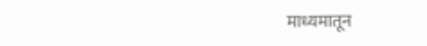माध्यमातून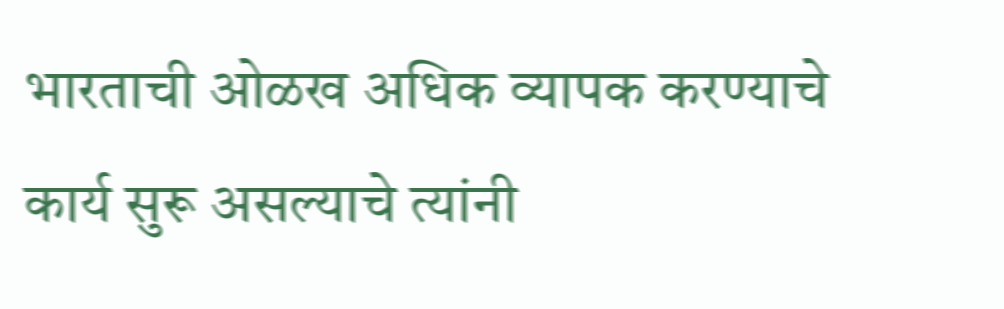भारताची ओळख अधिक व्यापक करण्याचे कार्य सुरू असल्याचे त्यांनी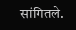सांगितले.